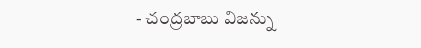- చంద్రబాబు విజన్ను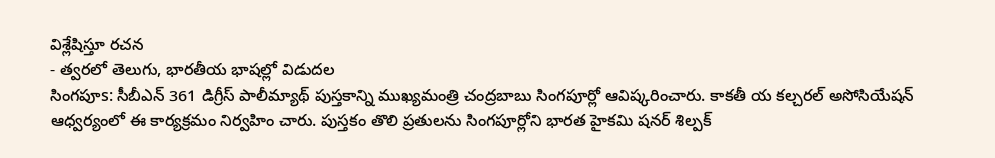విశ్లేషిస్తూ రచన
- త్వరలో తెలుగు, భారతీయ భాషల్లో విడుదల
సింగపూs: సీబీఎన్ 361 డిగ్రీస్ పాలీమ్యాథ్ పుస్తకాన్ని ముఖ్యమంత్రి చంద్రబాబు సింగపూర్లో ఆవిష్కరించారు. కాకతీ య కల్చరల్ అసోసియేషన్ ఆధ్వర్యంలో ఈ కార్యక్రమం నిర్వహిం చారు. పుస్తకం తొలి ప్రతులను సింగపూర్లోని భారత హైకమి షనర్ శిల్పక్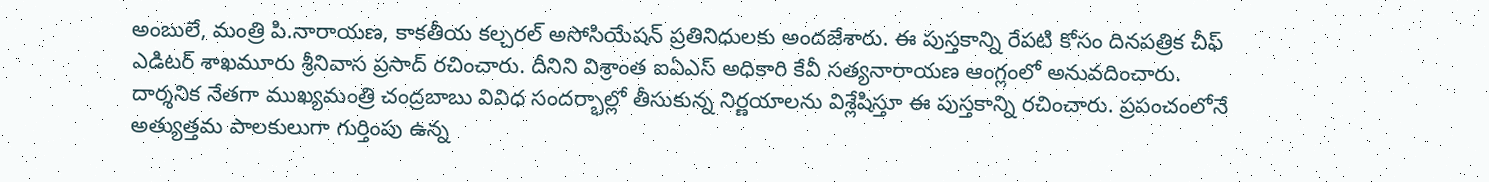అంబులే, మంత్రి పి.నారాయణ, కాకతీయ కల్చరల్ అసోసియేషన్ ప్రతినిధులకు అందజేశారు. ఈ పుస్తకాన్ని రేపటి కోసం దినపత్రిక చీఫ్ ఎడిటర్ శాఖమూరు శ్రీనివాస ప్రసాద్ రచించారు. దీనిని విశ్రాంత ఐఏఎస్ అధికారి కేవీ సత్యనారాయణ ఆంగ్లంలో అనువదించారు. దార్శనిక నేతగా ముఖ్యమంత్రి చంద్రబాబు వివిధ సందర్భాల్లో తీసుకున్న నిర్ణయాలను విశ్లేషిస్తూ ఈ పుస్తకాన్ని రచించారు. ప్రపంచంలోనే అత్యుత్తమ పాలకులుగా గుర్తింపు ఉన్న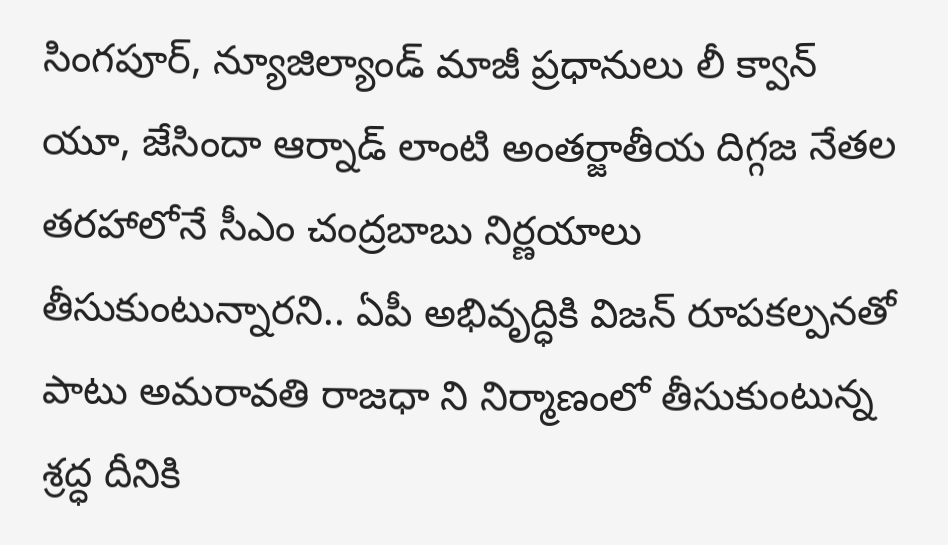సింగపూర్, న్యూజిల్యాండ్ మాజీ ప్రధానులు లీ క్వాన్ యూ, జేసిందా ఆర్నాడ్ లాంటి అంతర్జాతీయ దిగ్గజ నేతల తరహాలోనే సీఎం చంద్రబాబు నిర్ణయాలు తీసుకుంటున్నారని.. ఏపీ అభివృద్ధికి విజన్ రూపకల్పనతో పాటు అమరావతి రాజధా ని నిర్మాణంలో తీసుకుంటున్న శ్రద్ధ దీనికి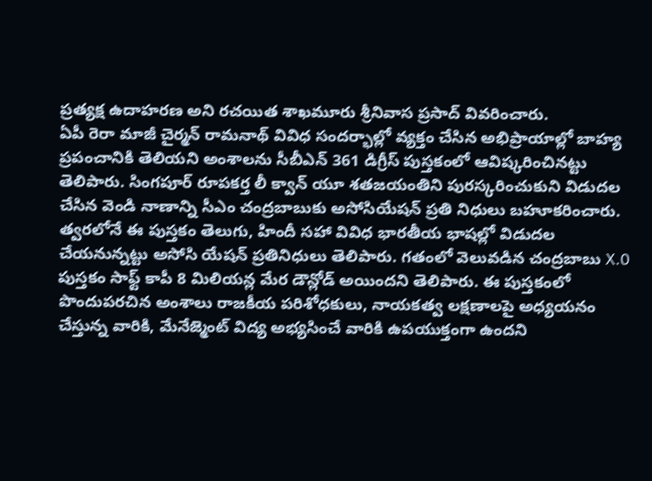ప్రత్యక్ష ఉదాహరణ అని రచయిత శాఖమూరు శ్రీనివాస ప్రసాద్ వివరించారు.
ఏపీ రెరా మాజీ చైర్మన్ రామనాథ్ వివిధ సందర్భాల్లో వ్యక్తం చేసిన అభిప్రాయాల్లో బాహ్య ప్రపంచానికి తెలియని అంశాలను సీబీఎన్ 361 డిగ్రీస్ పుస్తకంలో ఆవిష్కరించినట్టు తెలిపారు. సింగపూర్ రూపకర్త లీ క్వాన్ యూ శతజయంతిని పురస్కరించుకుని విడుదల చేసిన వెండి నాణాన్ని సీఎం చంద్రబాబుకు అసోసియేషన్ ప్రతి నిధులు బహూకరించారు. త్వరలోనే ఈ పుస్తకం తెలుగు, హిందీ సహా వివిధ భారతీయ భాషల్లో విడుదల చేయనున్నట్టు అసోసి యేషన్ ప్రతినిధులు తెలిపారు. గతంలో వెలువడిన చంద్రబాబు X.0 పుస్తకం సాఫ్ట్ కాపీ 8 మిలియన్ల మేర డౌన్లోడ్ అయిందని తెలిపారు. ఈ పుస్తకంలో పొందుపరచిన అంశాలు రాజకీయ పరిశోధకులు, నాయకత్వ లక్షణాలపై అధ్యయనం చేస్తున్న వారికి, మేనేజ్మెంట్ విద్య అభ్యసించే వారికి ఉపయుక్తంగా ఉందని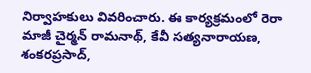నిర్వాహకులు వివరించారు. ఈ కార్యక్రమంలో రెరా మాజీ చైర్మన్ రామనాథ్, కేవీ సత్యనారాయణ, శంకరప్రసాద్,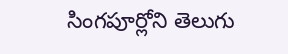సింగపూర్లోని తెలుగు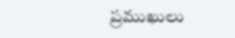ప్రముఖులు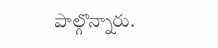పాల్గొన్నారు.